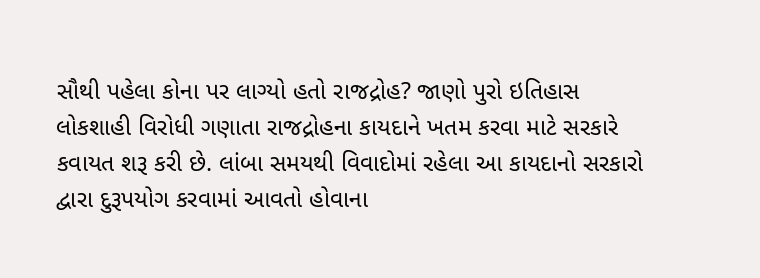સૌથી પહેલા કોના પર લાગ્યો હતો રાજદ્રોહ? જાણો પુરો ઇતિહાસ
લોકશાહી વિરોધી ગણાતા રાજદ્રોહના કાયદાને ખતમ કરવા માટે સરકારે કવાયત શરૂ કરી છે. લાંબા સમયથી વિવાદોમાં રહેલા આ કાયદાનો સરકારો દ્વારા દુરૂપયોગ કરવામાં આવતો હોવાના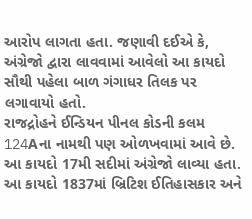આરોપ લાગતા હતા. જણાવી દઈએ કે, અંગ્રેજો દ્વારા લાવવામાં આવેલો આ કાયદો સૌથી પહેલા બાળ ગંગાધર તિલક પર લગાવાયો હતો.
રાજદ્રોહને ઈન્ડિયન પીનલ કોડની કલમ 124Aના નામથી પણ ઓળખવામાં આવે છે. આ કાયદો 17મી સદીમાં અંગ્રેજો લાવ્યા હતા. આ કાયદો 1837માં બ્રિટિશ ઈતિહાસકાર અને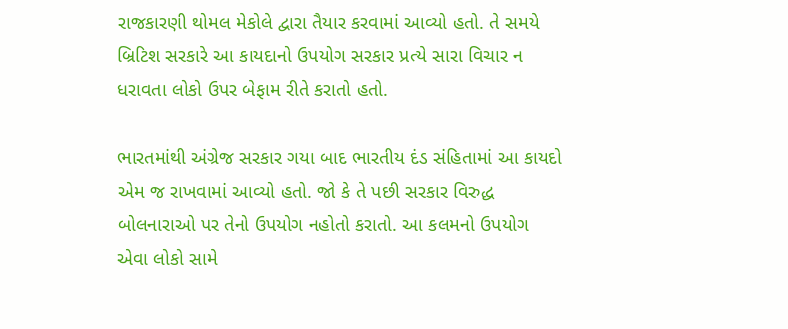રાજકારણી થોમલ મેકોલે દ્વારા તૈયાર કરવામાં આવ્યો હતો. તે સમયે બ્રિટિશ સરકારે આ કાયદાનો ઉપયોગ સરકાર પ્રત્યે સારા વિચાર ન ધરાવતા લોકો ઉપર બેફામ રીતે કરાતો હતો.

ભારતમાંથી અંગ્રેજ સરકાર ગયા બાદ ભારતીય દંડ સંહિતામાં આ કાયદો એમ જ રાખવામાં આવ્યો હતો. જો કે તે પછી સરકાર વિરુદ્ધ બોલનારાઓ પર તેનો ઉપયોગ નહોતો કરાતો. આ કલમનો ઉપયોગ એવા લોકો સામે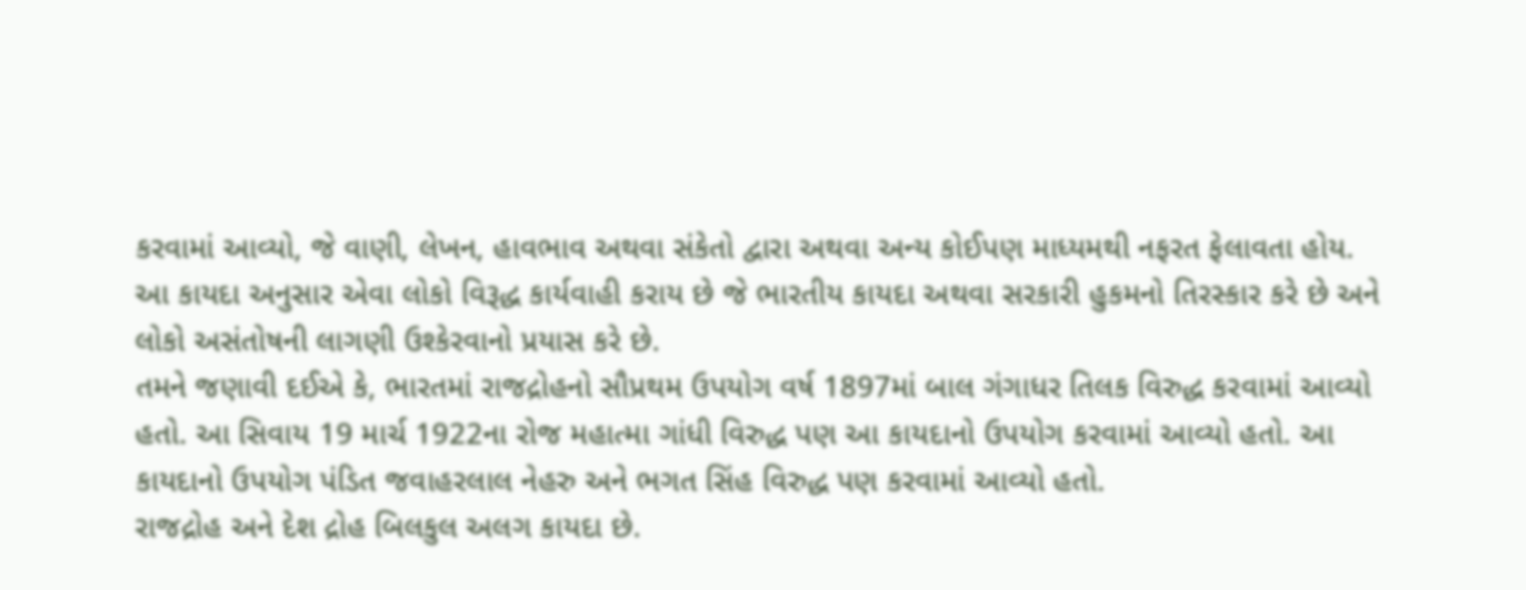કરવામાં આવ્યો, જે વાણી, લેખન, હાવભાવ અથવા સંકેતો દ્વારા અથવા અન્ય કોઈપણ માધ્યમથી નફરત ફેલાવતા હોય.
આ કાયદા અનુસાર એવા લોકો વિરૂદ્ધ કાર્યવાહી કરાય છે જે ભારતીય કાયદા અથવા સરકારી હુકમનો તિરસ્કાર કરે છે અને લોકો અસંતોષની લાગણી ઉશ્કેરવાનો પ્રયાસ કરે છે.
તમને જણાવી દઈએ કે, ભારતમાં રાજદ્રોહનો સૌપ્રથમ ઉપયોગ વર્ષ 1897માં બાલ ગંગાધર તિલક વિરુદ્ધ કરવામાં આવ્યો હતો. આ સિવાય 19 માર્ચ 1922ના રોજ મહાત્મા ગાંધી વિરુદ્ધ પણ આ કાયદાનો ઉપયોગ કરવામાં આવ્યો હતો. આ કાયદાનો ઉપયોગ પંડિત જવાહરલાલ નેહરુ અને ભગત સિંહ વિરુદ્ધ પણ કરવામાં આવ્યો હતો.
રાજદ્રોહ અને દેશ દ્રોહ બિલકુલ અલગ કાયદા છે.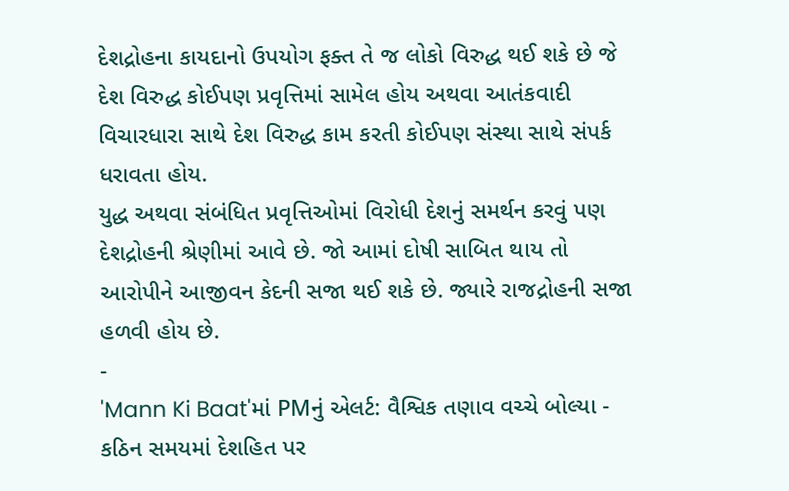દેશદ્રોહના કાયદાનો ઉપયોગ ફક્ત તે જ લોકો વિરુદ્ધ થઈ શકે છે જે દેશ વિરુદ્ધ કોઈપણ પ્રવૃત્તિમાં સામેલ હોય અથવા આતંકવાદી વિચારધારા સાથે દેશ વિરુદ્ધ કામ કરતી કોઈપણ સંસ્થા સાથે સંપર્ક ધરાવતા હોય.
યુદ્ધ અથવા સંબંધિત પ્રવૃત્તિઓમાં વિરોધી દેશનું સમર્થન કરવું પણ દેશદ્રોહની શ્રેણીમાં આવે છે. જો આમાં દોષી સાબિત થાય તો આરોપીને આજીવન કેદની સજા થઈ શકે છે. જ્યારે રાજદ્રોહની સજા હળવી હોય છે.
-
'Mann Ki Baat'માં PMનું એલર્ટ: વૈશ્વિક તણાવ વચ્ચે બોલ્યા - કઠિન સમયમાં દેશહિત પર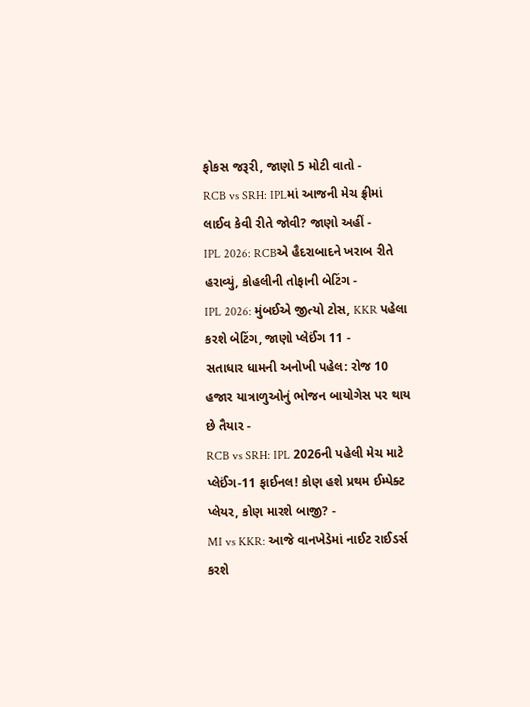ફોકસ જરૂરી, જાણો 5 મોટી વાતો -
RCB vs SRH: IPLમાં આજની મેચ ફ્રીમાં લાઈવ કેવી રીતે જોવી? જાણો અહીં -
IPL 2026: RCBએ હૈદરાબાદને ખરાબ રીતે હરાવ્યું, કોહલીની તોફાની બેટિંગ -
IPL 2026: મુંબઈએ જીત્યો ટોસ, KKR પહેલા કરશે બેટિંગ, જાણો પ્લેઈંગ 11 -
સતાધાર ધામની અનોખી પહેલ: રોજ 10 હજાર યાત્રાળુઓનું ભોજન બાયોગેસ પર થાય છે તૈયાર -
RCB vs SRH: IPL 2026ની પહેલી મેચ માટે પ્લેઈંગ-11 ફાઈનલ! કોણ હશે પ્રથમ ઈમ્પેક્ટ પ્લેયર, કોણ મારશે બાજી? -
MI vs KKR: આજે વાનખેડેમાં નાઈટ રાઈડર્સ કરશે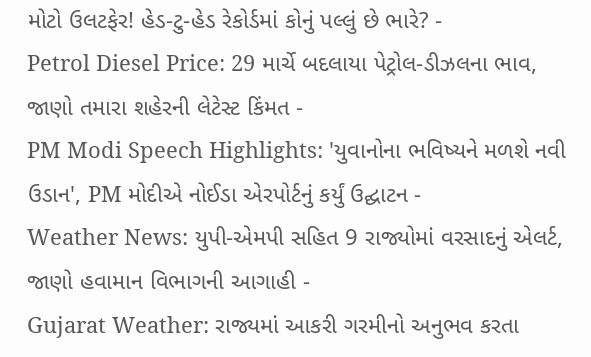મોટો ઉલટફેર! હેડ-ટુ-હેડ રેકોર્ડમાં કોનું પલ્લું છે ભારે? -
Petrol Diesel Price: 29 માર્ચે બદલાયા પેટ્રોલ-ડીઝલના ભાવ, જાણો તમારા શહેરની લેટેસ્ટ કિંમત -
PM Modi Speech Highlights: 'યુવાનોના ભવિષ્યને મળશે નવી ઉડાન', PM મોદીએ નોઈડા એરપોર્ટનું કર્યું ઉદ્ઘાટન -
Weather News: યુપી-એમપી સહિત 9 રાજ્યોમાં વરસાદનું એલર્ટ, જાણો હવામાન વિભાગની આગાહી -
Gujarat Weather: રાજ્યમાં આકરી ગરમીનો અનુભવ કરતા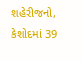શહેરીજનો, કેશોદમાં 39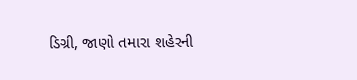ડિગ્રી, જાણો તમારા શહેરની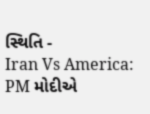સ્થિતિ -
Iran Vs America: PM મોદીએ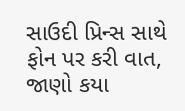સાઉદી પ્રિન્સ સાથે ફોન પર કરી વાત, જાણો કયા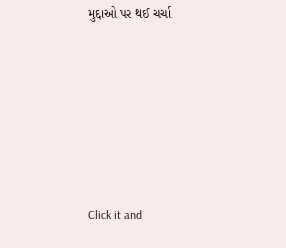મુદ્દાઓ પર થઈ ચર્ચા






Click it and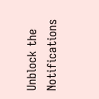Unblock the Notifications